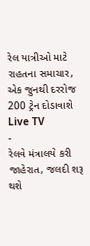રેલ યાત્રીઓ માટે રાહતના સમાચાર, એક જુનથી દરરોજ 200 ટ્રેન દોડાવાશે
Live TV
-
રેલવે મંત્રાલયે કરી જાહેરાત, જલદી શરૂ થશે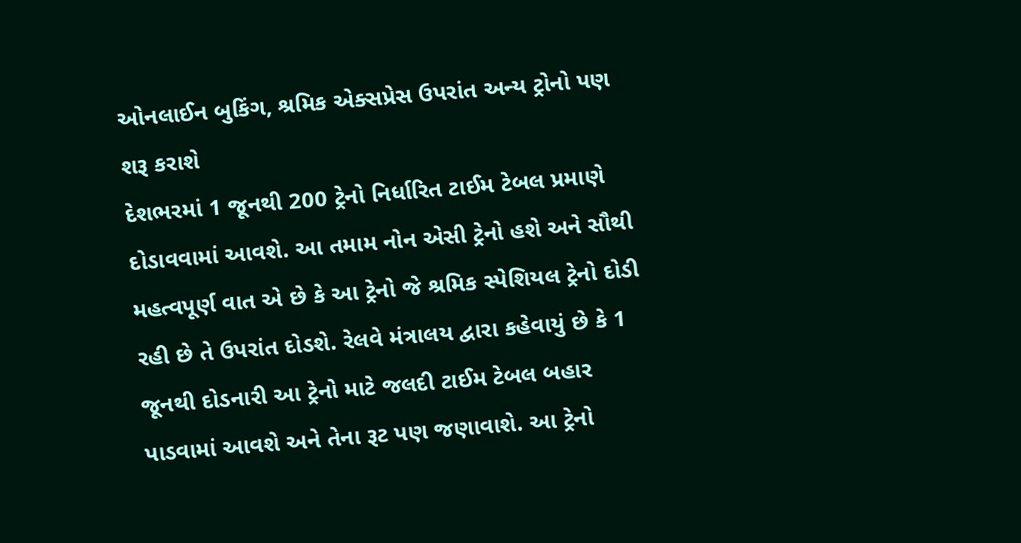ઓનલાઈન બુકિંગ, શ્રમિક એક્સપ્રેસ ઉપરાંત અન્ય ટ્રોનો પણ શરૂ કરાશે
દેશભરમાં 1 જૂનથી 200 ટ્રેનો નિર્ધારિત ટાઈમ ટેબલ પ્રમાણે દોડાવવામાં આવશે. આ તમામ નોન એસી ટ્રેનો હશે અને સૌથી મહત્વપૂર્ણ વાત એ છે કે આ ટ્રેનો જે શ્રમિક સ્પેશિયલ ટ્રેનો દોડી રહી છે તે ઉપરાંત દોડશે. રેલવે મંત્રાલય દ્વારા કહેવાયું છે કે 1 જૂનથી દોડનારી આ ટ્રેનો માટે જલદી ટાઈમ ટેબલ બહાર પાડવામાં આવશે અને તેના રૂટ પણ જણાવાશે. આ ટ્રેનો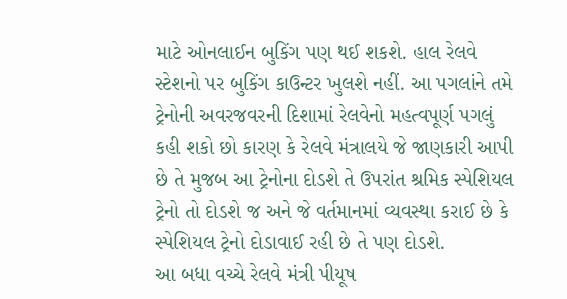માટે ઓનલાઈન બુકિંગ પણ થઈ શકશે. હાલ રેલવે સ્ટેશનો પર બુકિંગ કાઉન્ટર ખુલશે નહીં. આ પગલાંને તમે ટ્રેનોની અવરજવરની દિશામાં રેલવેનો મહત્વપૂર્ણ પગલું કહી શકો છો કારણ કે રેલવે મંત્રાલયે જે જાણકારી આપી છે તે મુજબ આ ટ્રેનોના દોડશે તે ઉપરાંત શ્રમિક સ્પેશિયલ ટ્રેનો તો દોડશે જ અને જે વર્તમાનમાં વ્યવસ્થા કરાઈ છે કે સ્પેશિયલ ટ્રેનો દોડાવાઈ રહી છે તે પણ દોડશે.
આ બધા વચ્ચે રેલવે મંત્રી પીયૂષ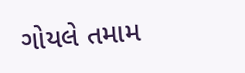ગોયલે તમામ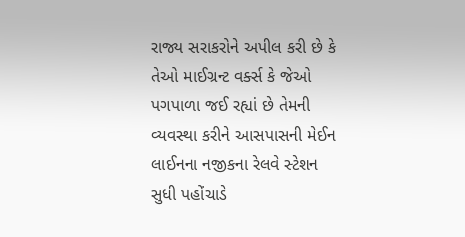રાજ્ય સરાકરોને અપીલ કરી છે કે તેઓ માઈગ્રન્ટ વર્ક્સ કે જેઓ પગપાળા જઈ રહ્યાં છે તેમની વ્યવસ્થા કરીને આસપાસની મેઈન લાઈનના નજીકના રેલવે સ્ટેશન સુધી પહોંચાડે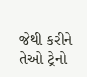જેથી કરીને તેઓ ટ્રેનો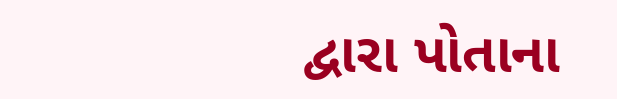દ્વારા પોતાના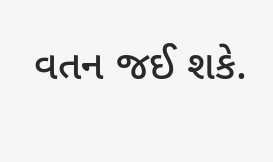વતન જઈ શકે.